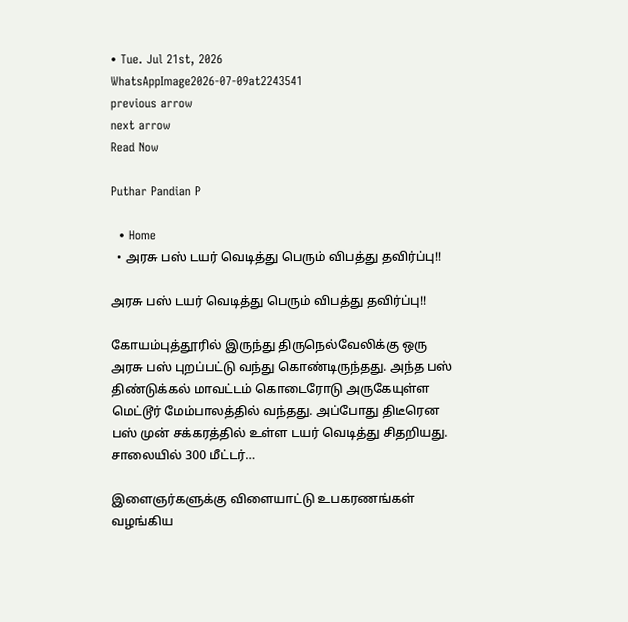• Tue. Jul 21st, 2026
WhatsAppImage2026-07-09at2243541
previous arrow
next arrow
Read Now

Puthar Pandian P

  • Home
  • அரசு பஸ் டயர் வெடித்து பெரும் விபத்து தவிர்ப்பு!!

அரசு பஸ் டயர் வெடித்து பெரும் விபத்து தவிர்ப்பு!!

கோயம்புத்தூரில் இருந்து திருநெல்வேலிக்கு ஒரு அரசு பஸ் புறப்பட்டு வந்து கொண்டிருந்தது. அந்த பஸ் திண்டுக்கல் மாவட்டம் கொடைரோடு அருகேயுள்ள மெட்டூர் மேம்பாலத்தில் வந்தது. அப்போது திடீரென பஸ் முன் சக்கரத்தில் உள்ள டயர் வெடித்து சிதறியது. சாலையில் 300 மீட்டர்…

இளைஞர்களுக்கு விளையாட்டு உபகரணங்கள் வழங்கிய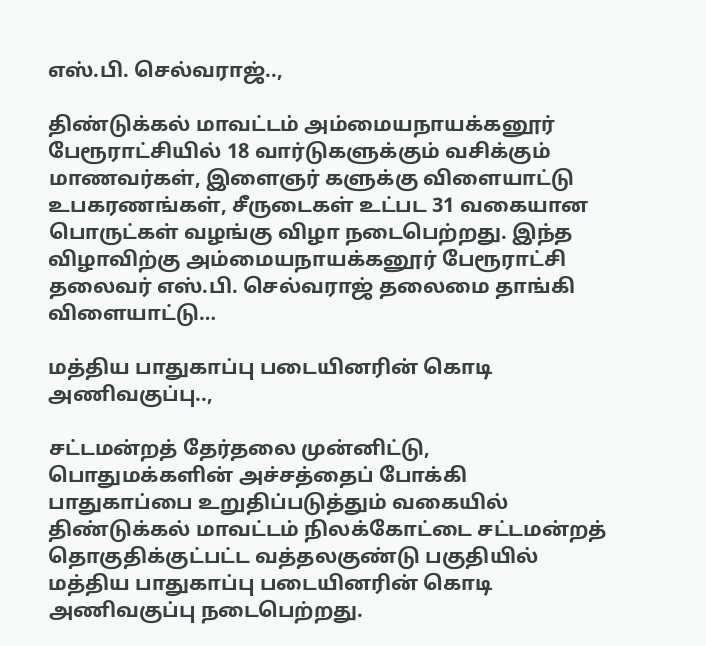எஸ்.பி. செல்வராஜ்..,

திண்டுக்கல் மாவட்டம் அம்மையநாயக்கனூர் பேரூராட்சியில் 18 வார்டுகளுக்கும் வசிக்கும் மாணவர்கள், இளைஞர் களுக்கு விளையாட்டு உபகரணங்கள், சீருடைகள் உட்பட 31 வகையான பொருட்கள் வழங்கு விழா நடைபெற்றது. இந்த விழாவிற்கு அம்மையநாயக்கனூர் பேரூராட்சி தலைவர் எஸ்.பி. செல்வராஜ் தலைமை தாங்கி விளையாட்டு…

மத்திய பாதுகாப்பு படையினரின் கொடி அணிவகுப்பு..,

சட்டமன்றத் தேர்தலை முன்னிட்டு, பொதுமக்களின் அச்சத்தைப் போக்கி பாதுகாப்பை உறுதிப்படுத்தும் வகையில் திண்டுக்கல் மாவட்டம் நிலக்கோட்டை சட்டமன்றத் தொகுதிக்குட்பட்ட வத்தலகுண்டு பகுதியில் மத்திய பாதுகாப்பு படையினரின் கொடி அணிவகுப்பு நடைபெற்றது.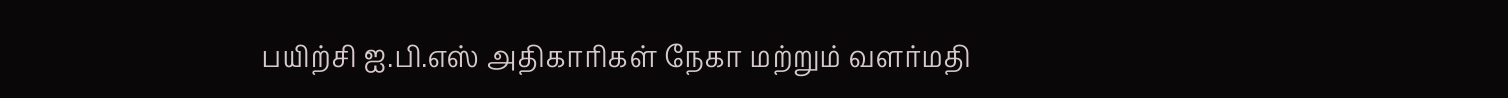பயிற்சி ஐ.பி.எஸ் அதிகாரிகள் நேகா மற்றும் வளர்மதி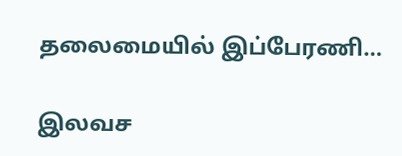தலைமையில் இப்பேரணி…

இலவச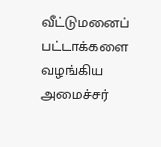வீட்டுமனைப் பட்டாக்களை வழங்கிய அமைச்சர்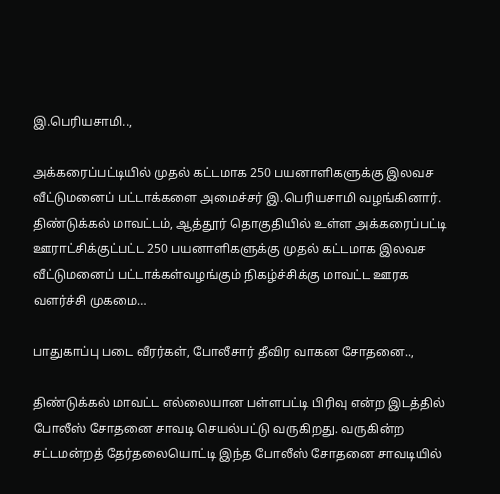இ.பெரியசாமி..,

அக்கரைப்பட்டியில் முதல் கட்டமாக 250 பயனாளிகளுக்கு இலவச வீட்டுமனைப் பட்டாக்களை அமைச்சர் இ.பெரியசாமி வழங்கினார். திண்டுக்கல் மாவட்டம், ஆத்தூர் தொகுதியில் உள்ள அக்கரைப்பட்டி ஊராட்சிக்குட்பட்ட 250 பயனாளிகளுக்கு முதல் கட்டமாக இலவச வீட்டுமனைப் பட்டாக்கள்வழங்கும் நிகழ்ச்சிக்கு மாவட்ட ஊரக வளர்ச்சி முகமை…

பாதுகாப்பு படை வீரர்கள், போலீசார் தீவிர வாகன சோதனை..,

திண்டுக்கல் மாவட்ட எல்லையான பள்ளபட்டி பிரிவு என்ற இடத்தில் போலீஸ் சோதனை சாவடி செயல்பட்டு வருகிறது. வருகின்ற சட்டமன்றத் தேர்தலையொட்டி இந்த போலீஸ் சோதனை சாவடியில்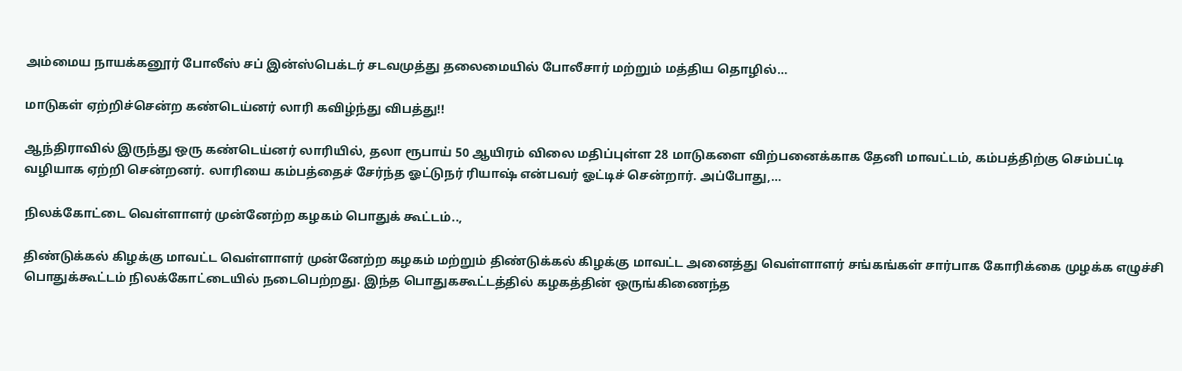அம்மைய நாயக்கனூர் போலீஸ் சப் இன்ஸ்பெக்டர் சடவமுத்து தலைமையில் போலீசார் மற்றும் மத்திய தொழில்…

மாடுகள் ஏற்றிச்சென்ற கண்டெய்னர் லாரி கவிழ்ந்து விபத்து!!

ஆந்திராவில் இருந்து ஒரு கண்டெய்னர் லாரியில், தலா ரூபாய் 50 ஆயிரம் விலை மதிப்புள்ள 28 மாடுகளை விற்பனைக்காக தேனி மாவட்டம், கம்பத்திற்கு செம்பட்டி வழியாக ஏற்றி சென்றனர். லாரியை கம்பத்தைச் சேர்ந்த ஓட்டுநர் ரியாஷ் என்பவர் ஓட்டிச் சென்றார். அப்போது,…

நிலக்கோட்டை வெள்ளாளர் முன்னேற்ற கழகம் பொதுக் கூட்டம்..,

திண்டுக்கல் கிழக்கு மாவட்ட வெள்ளாளர் முன்னேற்ற கழகம் மற்றும் திண்டுக்கல் கிழக்கு மாவட்ட அனைத்து வெள்ளாளர் சங்கங்கள் சார்பாக கோரிக்கை முழக்க எழுச்சி பொதுக்கூட்டம் நிலக்கோட்டையில் நடைபெற்றது. இந்த பொதுககூட்டத்தில் கழகத்தின் ஒருங்கிணைந்த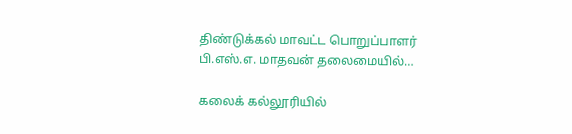திண்டுக்கல் மாவட்ட பொறுப்பாளர் பி.எஸ்.எ. மாதவன் தலைமையில்…

கலைக் கல்லூரியில்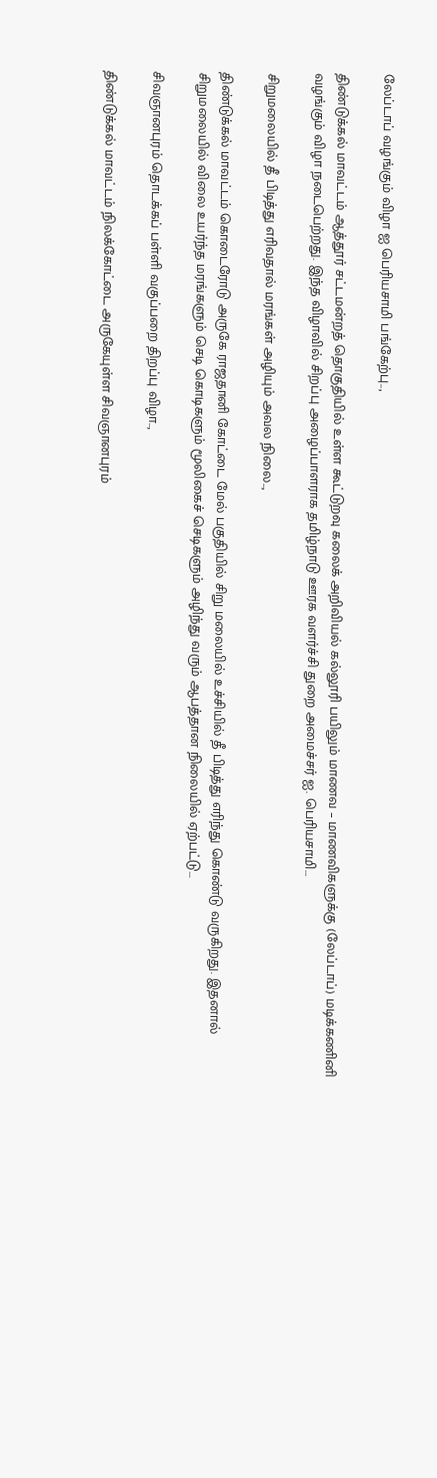லேப்டாப் வழங்கும் விழா ஐ பெரியசாமி பங்கேற்பு..,

திண்டுக்கல் மாவட்டம் ஆத்தூர் சட்டமன்றத் தொகுதியில் உள்ள கூட்டுறவு கலைக் அறிவியல் கல்லூரி பயிலும் மாணவ – மாணவிகளுக்கு (லேப்டாப்) மடிக்கணினி வழங்கும் விழா நடைபெற்றது. இந்த விழாவில் சிறப்பு அழைப்பாளராக தமிழ்நாடு ஊரக வளர்ச்சி துறை அமைச்சர் ஐ. பெரியசாமி…

சிறுமலையில் தீ பிடித்து எரிவதால் மரங்கள் அழியும் அவல நிலை..,

திண்டுக்கல் மாவட்டம் கொடைரோடு அருகே ராஜதானி கோட்டை மேல் பகுதியில் சிறு மலையில் உச்சியில் தீ பிடித்து எரிந்து கொண்டு வருகிறது. இதனால் சிறுமலையில் விலை உயர்ந்த மரங்களும் செடி கொடிகளும் மூலிகைச் செடிகளும் அழிந்து வரும் ஆபத்தான நிலையில் ஏற்பட்டு…

சிவஞானபுரம் தொடக்கப் பள்ளி வகுப்பறை திறப்பு விழா..,

திண்டுக்கல் மாவட்டம் நிலக்கோட்டை அருகேயுள்ள சிவஞானபுரம்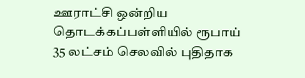ஊராட்சி ஒன்றிய தொடக்கப்பள்ளியில் ரூபாய் 35 லட்சம் செலவில் புதிதாக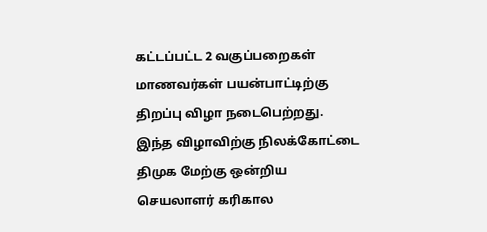கட்டப்பட்ட 2 வகுப்பறைகள் மாணவர்கள் பயன்பாட்டிற்கு திறப்பு விழா நடைபெற்றது. இந்த விழாவிற்கு நிலக்கோட்டை திமுக மேற்கு ஒன்றிய செயலாளர் கரிகால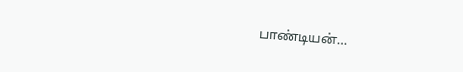பாண்டியன்…